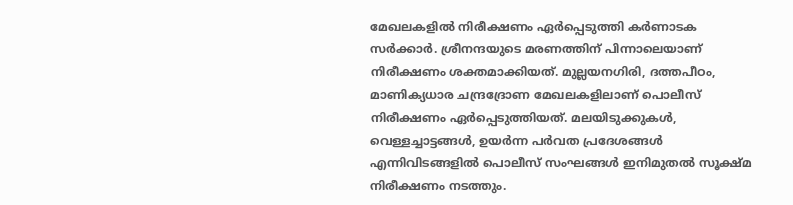മേഖലകളിൽ നിരീക്ഷണം ഏർപ്പെടുത്തി കർണാടക സർക്കാർ. ശ്രീനന്ദയുടെ മരണത്തിന് പിന്നാലെയാണ് നിരീക്ഷണം ശക്തമാക്കിയത്. മുല്ലയനഗിരി, ദത്തപീഠം, മാണിക്യധാര ചന്ദ്രദ്രോണ മേഖലകളിലാണ് പൊലീസ് നിരീക്ഷണം ഏർപ്പെടുത്തിയത്. മലയിടുക്കുകൾ, വെള്ളച്ചാട്ടങ്ങൾ, ഉയർന്ന പർവത പ്രദേശങ്ങൾ എന്നിവിടങ്ങളിൽ പൊലീസ് സംഘങ്ങൾ ഇനിമുതൽ സൂക്ഷ്മ നിരീക്ഷണം നടത്തും.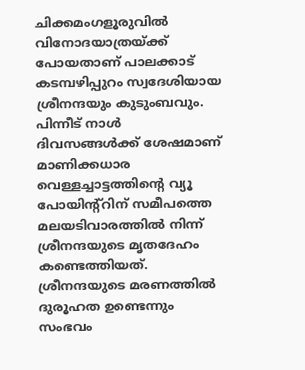ചിക്കമംഗളൂരുവിൽ വിനോദയാത്രയ്ക്ക് പോയതാണ് പാലക്കാട് കടമ്പഴിപ്പുറം സ്വദേശിയായ ശ്രീനന്ദയും കുടുംബവും. പിന്നീട് നാൾ ദിവസങ്ങൾക്ക് ശേഷമാണ് മാണിക്കധാര വെള്ളച്ചാട്ടത്തിന്റെ വ്യൂ പോയിന്റ്റിന് സമീപത്തെ മലയടിവാരത്തിൽ നിന്ന് ശ്രീനന്ദയുടെ മൃതദേഹം കണ്ടെത്തിയത്. ശ്രീനന്ദയുടെ മരണത്തിൽ ദുരൂഹത ഉണ്ടെന്നും സംഭവം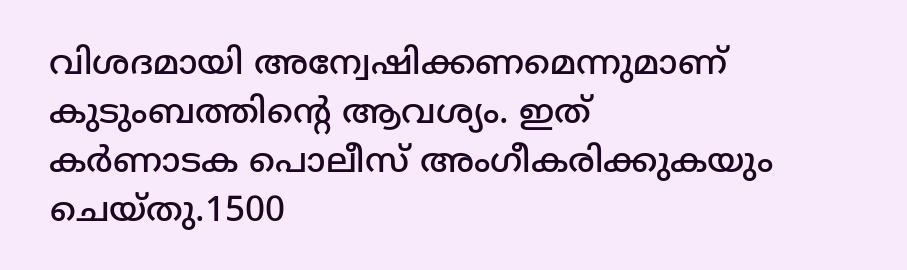വിശദമായി അന്വേഷിക്കണമെന്നുമാണ് കുടുംബത്തിന്റെ ആവശ്യം. ഇത് കർണാടക പൊലീസ് അംഗീകരിക്കുകയും ചെയ്തു.1500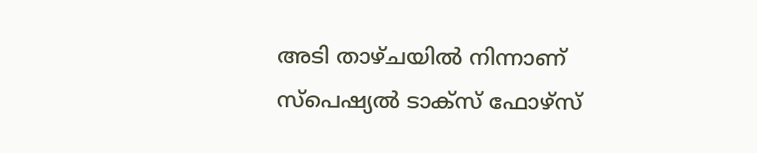അടി താഴ്ചയിൽ നിന്നാണ് സ്പെഷ്യൽ ടാക്സ് ഫോഴ്സ്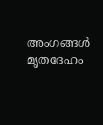അംഗങ്ങൾ മൃതദേഹം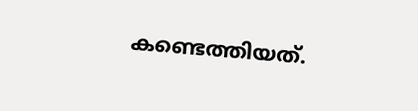കണ്ടെത്തിയത്.